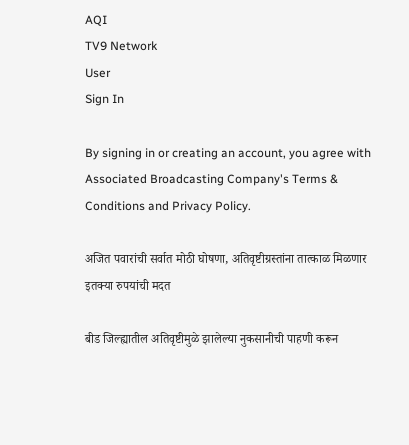AQI
TV9 Network
User
Sign In

By signing in or creating an account, you agree with Associated Broadcasting Company's Terms & Conditions and Privacy Policy.

अजित पवारांची सर्वात मोठी घोषणा, अतिवृष्टीग्रस्तांना तात्काळ मिळणार इतक्या रुपयांची मदत

बीड जिल्ह्यातील अतिवृष्टीमुळे झालेल्या नुकसानीची पाहणी करून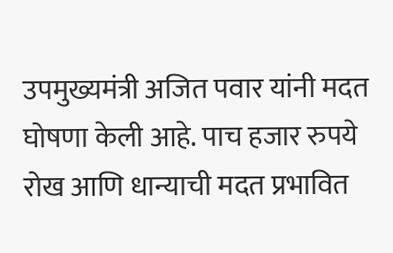उपमुख्यमंत्री अजित पवार यांनी मदत घोषणा केली आहे. पाच हजार रुपये रोख आणि धान्याची मदत प्रभावित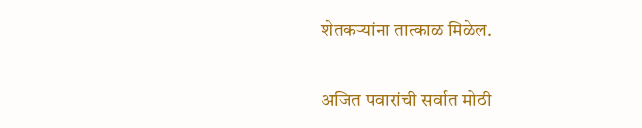शेतकऱ्यांना तात्काळ मिळेल.

अजित पवारांची सर्वात मोठी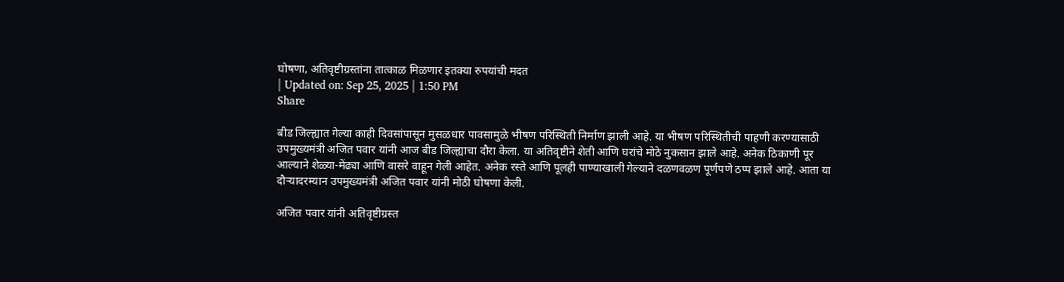घोषणा, अतिवृष्टीग्रस्तांना तात्काळ मिळणार इतक्या रुपयांची मदत
| Updated on: Sep 25, 2025 | 1:50 PM
Share

बीड जिल्ह्यात गेल्या काही दिवसांपासून मुसळधार पावसामुळे भीषण परिस्थिती निर्माण झाली आहे. या भीषण परिस्थितीची पाहणी करण्यासाठी उपमुख्यमंत्री अजित पवार यांनी आज बीड जिल्ह्याचा दौरा केला. या अतिवृष्टीने शेती आणि घरांचे मोठे नुकसान झाले आहे. अनेक ठिकाणी पूर आल्याने शेळ्या-मेंढ्या आणि वासरे वाहून गेली आहेत. अनेक रस्ते आणि पूलही पाण्याखाली गेल्याने दळणवळण पूर्णपणे ठप्प झाले आहे. आता या दौऱ्यादरम्यान उपमुख्यमंत्री अजित पवार यांनी मोठी घोषणा केली.

अजित पवार यांनी अतिवृष्टीग्रस्त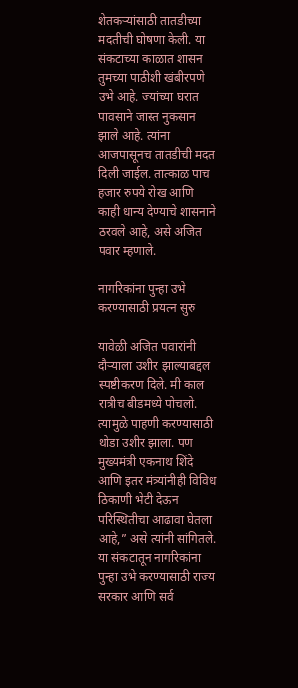शेतकऱ्यांसाठी तातडीच्या मदतीची घोषणा केली. या संकटाच्या काळात शासन तुमच्या पाठीशी खंबीरपणे उभे आहे. ज्यांच्या घरात पावसाने जास्त नुकसान झाले आहे. त्यांना आजपासूनच तातडीची मदत दिली जाईल. तात्काळ पाच हजार रुपये रोख आणि काही धान्य देण्याचे शासनाने ठरवले आहे, असे अजित पवार म्हणाले.

नागरिकांना पुन्हा उभे करण्यासाठी प्रयत्न सुरु

यावेळी अजित पवारांनी दौऱ्याला उशीर झाल्याबद्दल स्पष्टीकरण दिले. मी काल रात्रीच बीडमध्ये पोचलो. त्यामुळे पाहणी करण्यासाठी थोडा उशीर झाला. पण मुख्यमंत्री एकनाथ शिंदे आणि इतर मंत्र्यांनीही विविध ठिकाणी भेटी देऊन परिस्थितीचा आढावा घेतला आहे,” असे त्यांनी सांगितले. या संकटातून नागरिकांना पुन्हा उभे करण्यासाठी राज्य सरकार आणि सर्व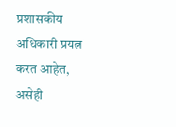प्रशासकीय अधिकारी प्रयत्न करत आहेत, असेही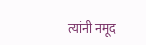त्यांनी नमूद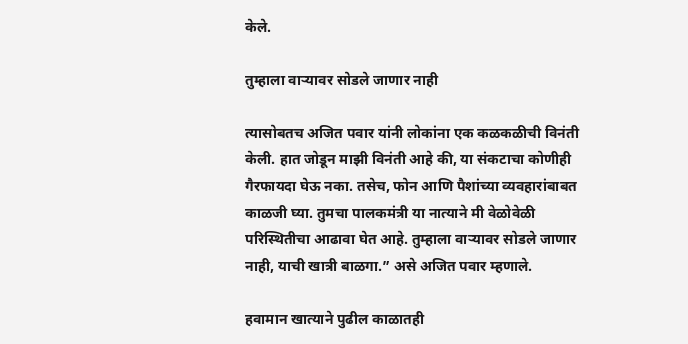केले.

तुम्हाला वाऱ्यावर सोडले जाणार नाही

त्यासोबतच अजित पवार यांनी लोकांना एक कळकळीची विनंती केली. हात जोडून माझी विनंती आहे की, या संकटाचा कोणीही गैरफायदा घेऊ नका. तसेच, फोन आणि पैशांच्या व्यवहारांबाबत काळजी घ्या. तुमचा पालकमंत्री या नात्याने मी वेळोवेळी परिस्थितीचा आढावा घेत आहे. तुम्हाला वाऱ्यावर सोडले जाणार नाही, याची खात्री बाळगा.” असे अजित पवार म्हणाले.

हवामान खात्याने पुढील काळातही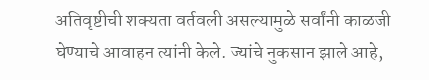अतिवृष्टीची शक्यता वर्तवली असल्यामुळे सर्वांनी काळजी घेण्याचे आवाहन त्यांनी केले. ज्यांचे नुकसान झाले आहे,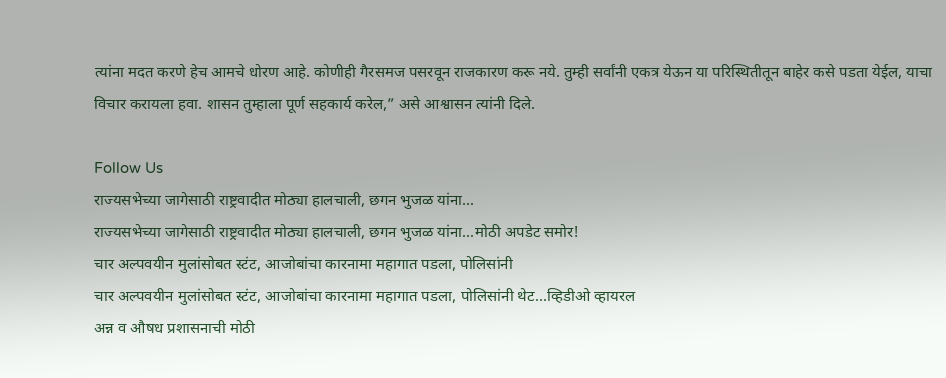त्यांना मदत करणे हेच आमचे धोरण आहे. कोणीही गैरसमज पसरवून राजकारण करू नये. तुम्ही सर्वांनी एकत्र येऊन या परिस्थितीतून बाहेर कसे पडता येईल, याचा विचार करायला हवा. शासन तुम्हाला पूर्ण सहकार्य करेल,” असे आश्वासन त्यांनी दिले.

Follow Us
राज्यसभेच्या जागेसाठी राष्ट्रवादीत मोठ्या हालचाली, छगन भुजळ यांना...
राज्यसभेच्या जागेसाठी राष्ट्रवादीत मोठ्या हालचाली, छगन भुजळ यांना...मोठी अपडेट समोर!
चार अल्पवयीन मुलांसोबत स्टंट, आजोबांचा कारनामा महागात पडला, पोलिसांनी
चार अल्पवयीन मुलांसोबत स्टंट, आजोबांचा कारनामा महागात पडला, पोलिसांनी थेट...व्हिडीओ व्हायरल
अन्न व औषध प्रशासनाची मोठी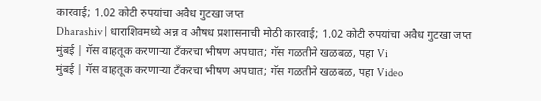कारवाई; 1.02 कोटी रुपयांचा अवैध गुटखा जप्त
Dharashiv | धाराशिवमध्ये अन्न व औषध प्रशासनाची मोठी कारवाई; 1.02 कोटी रुपयांचा अवैध गुटखा जप्त
मुंबई | गॅस वाहतूक करणाऱ्या टँकरचा भीषण अपघात; गॅस गळतीने खळबळ, पहा Vi
मुंबई | गॅस वाहतूक करणाऱ्या टँकरचा भीषण अपघात; गॅस गळतीने खळबळ, पहा Video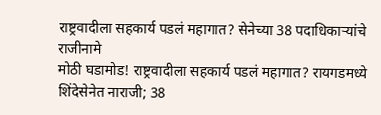राष्ट्रवादीला सहकार्य पडलं महागात? सेनेच्या 38 पदाधिकाऱ्यांचे राजीनामे
मोठी घडामोड! राष्ट्रवादीला सहकार्य पडलं महागात? रायगडमध्ये शिंदेसेनेत नाराजी; 38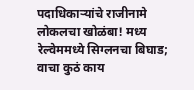पदाधिकाऱ्यांचे राजीनामे
लोकलचा खोळंबा! मध्य रेल्वेममध्ये सिग्लनचा बिघाड; वाचा कुठं काय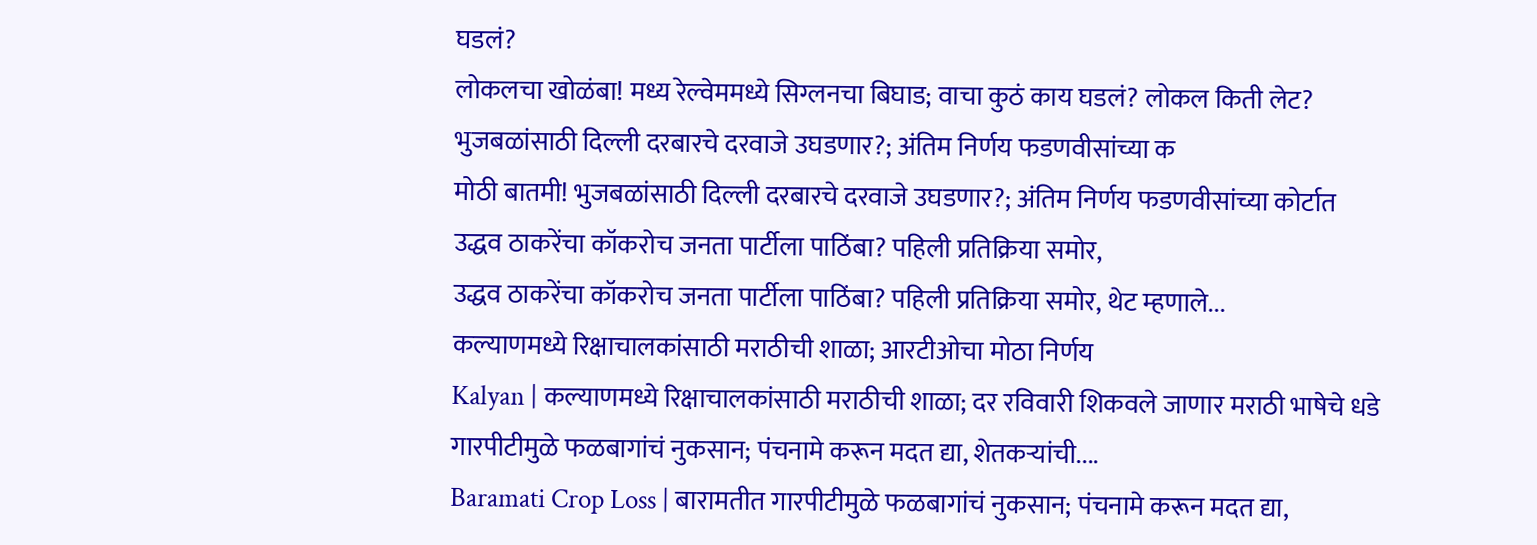घडलं?
लोकलचा खोळंबा! मध्य रेल्वेममध्ये सिग्लनचा बिघाड; वाचा कुठं काय घडलं? लोकल किती लेट?
भुजबळांसाठी दिल्ली दरबारचे दरवाजे उघडणार?; अंतिम निर्णय फडणवीसांच्या क
मोठी बातमी! भुजबळांसाठी दिल्ली दरबारचे दरवाजे उघडणार?; अंतिम निर्णय फडणवीसांच्या कोर्टात
उद्धव ठाकरेंचा कॉकरोच जनता पार्टीला पाठिंबा? पहिली प्रतिक्रिया समोर,
उद्धव ठाकरेंचा कॉकरोच जनता पार्टीला पाठिंबा? पहिली प्रतिक्रिया समोर, थेट म्हणाले...
कल्याणमध्ये रिक्षाचालकांसाठी मराठीची शाळा; आरटीओचा मोठा निर्णय
Kalyan | कल्याणमध्ये रिक्षाचालकांसाठी मराठीची शाळा; दर रविवारी शिकवले जाणार मराठी भाषेचे धडे
गारपीटीमुळे फळबागांचं नुकसान; पंचनामे करून मदत द्या, शेतकऱ्यांची....
Baramati Crop Loss | बारामतीत गारपीटीमुळे फळबागांचं नुकसान; पंचनामे करून मदत द्या,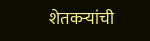शेतकऱ्यांची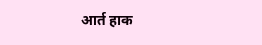आर्त हाक